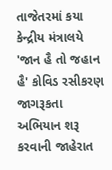તાજેતરમાં કયા કેન્દ્રીય મંત્રાલયે 'જાન હૈ તો જહાન હૈ' કોવિડ રસીકરણ જાગરૂકતા અભિયાન શરૂ કરવાની જાહેરાત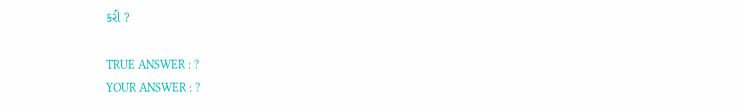કરી ?

TRUE ANSWER : ?
YOUR ANSWER : ?